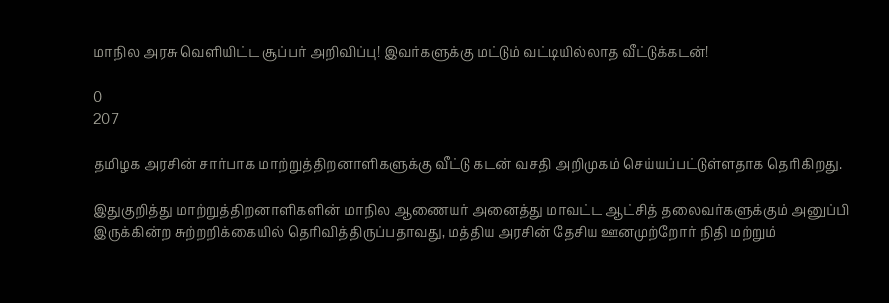மாநில அரசு வெளியிட்ட சூப்பர் அறிவிப்பு! இவர்களுக்கு மட்டும் வட்டியில்லாத வீட்டுக்கடன்!

0
207

தமிழக அரசின் சார்பாக மாற்றுத்திறனாளிகளுக்கு வீட்டு கடன் வசதி அறிமுகம் செய்யப்பட்டுள்ளதாக தெரிகிறது.

இதுகுறித்து மாற்றுத்திறனாளிகளின் மாநில ஆணையர் அனைத்து மாவட்ட ஆட்சித் தலைவர்களுக்கும் அனுப்பி இருக்கின்ற சுற்றறிக்கையில் தெரிவித்திருப்பதாவது, மத்திய அரசின் தேசிய ஊனமுற்றோர் நிதி மற்றும்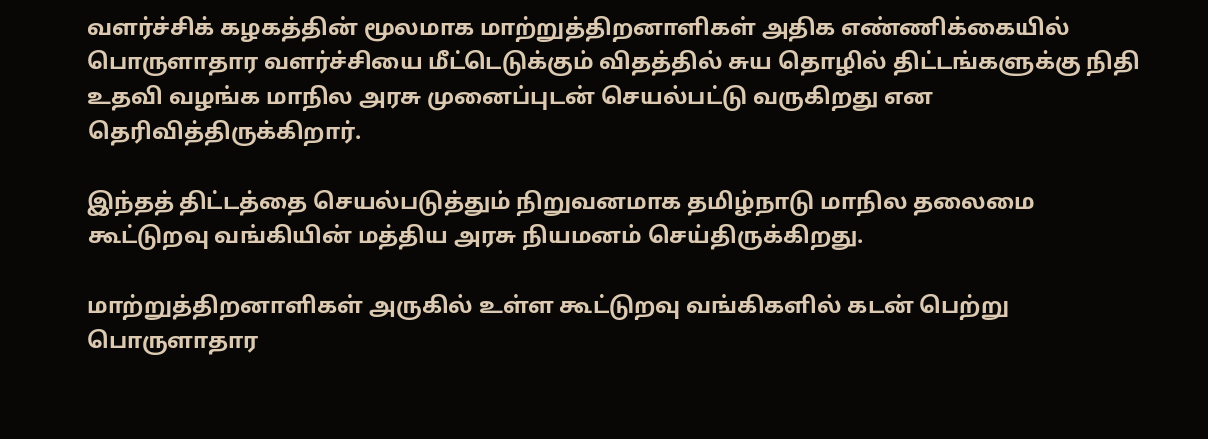வளர்ச்சிக் கழகத்தின் மூலமாக மாற்றுத்திறனாளிகள் அதிக எண்ணிக்கையில் பொருளாதார வளர்ச்சியை மீட்டெடுக்கும் விதத்தில் சுய தொழில் திட்டங்களுக்கு நிதி உதவி வழங்க மாநில அரசு முனைப்புடன் செயல்பட்டு வருகிறது என தெரிவித்திருக்கிறார்.

இந்தத் திட்டத்தை செயல்படுத்தும் நிறுவனமாக தமிழ்நாடு மாநில தலைமை கூட்டுறவு வங்கியின் மத்திய அரசு நியமனம் செய்திருக்கிறது.

மாற்றுத்திறனாளிகள் அருகில் உள்ள கூட்டுறவு வங்கிகளில் கடன் பெற்று பொருளாதார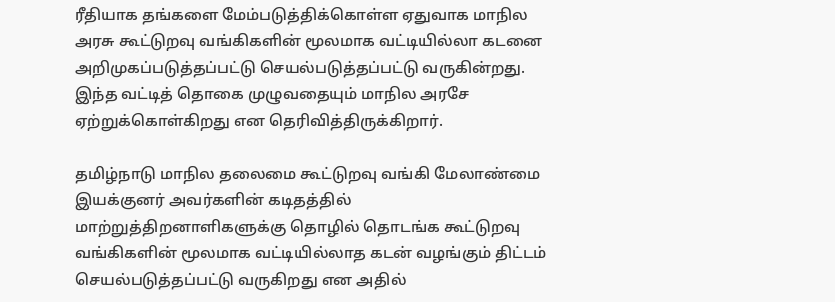ரீதியாக தங்களை மேம்படுத்திக்கொள்ள ஏதுவாக மாநில அரசு கூட்டுறவு வங்கிகளின் மூலமாக வட்டியில்லா கடனை அறிமுகப்படுத்தப்பட்டு செயல்படுத்தப்பட்டு வருகின்றது. இந்த வட்டித் தொகை முழுவதையும் மாநில அரசே ஏற்றுக்கொள்கிறது என தெரிவித்திருக்கிறார்.

தமிழ்நாடு மாநில தலைமை கூட்டுறவு வங்கி மேலாண்மை இயக்குனர் அவர்களின் கடிதத்தில் மாற்றுத்திறனாளிகளுக்கு தொழில் தொடங்க கூட்டுறவு வங்கிகளின் மூலமாக வட்டியில்லாத கடன் வழங்கும் திட்டம் செயல்படுத்தப்பட்டு வருகிறது என அதில்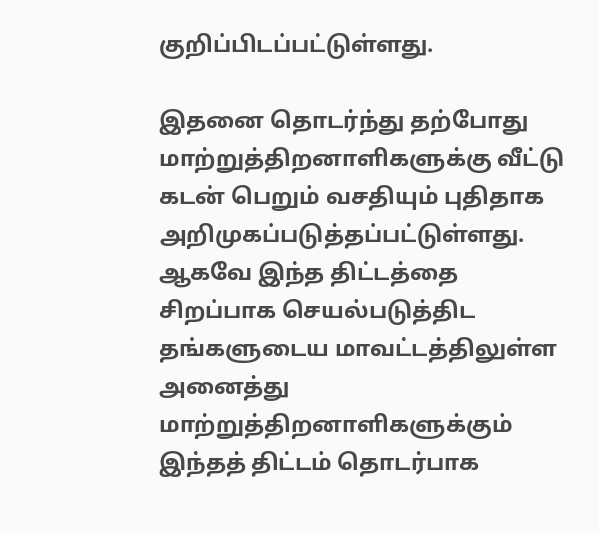குறிப்பிடப்பட்டுள்ளது.

இதனை தொடர்ந்து தற்போது மாற்றுத்திறனாளிகளுக்கு வீட்டு கடன் பெறும் வசதியும் புதிதாக அறிமுகப்படுத்தப்பட்டுள்ளது. ஆகவே இந்த திட்டத்தை சிறப்பாக செயல்படுத்திட தங்களுடைய மாவட்டத்திலுள்ள அனைத்து மாற்றுத்திறனாளிகளுக்கும் இந்தத் திட்டம் தொடர்பாக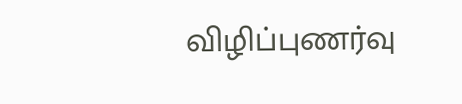விழிப்புணர்வு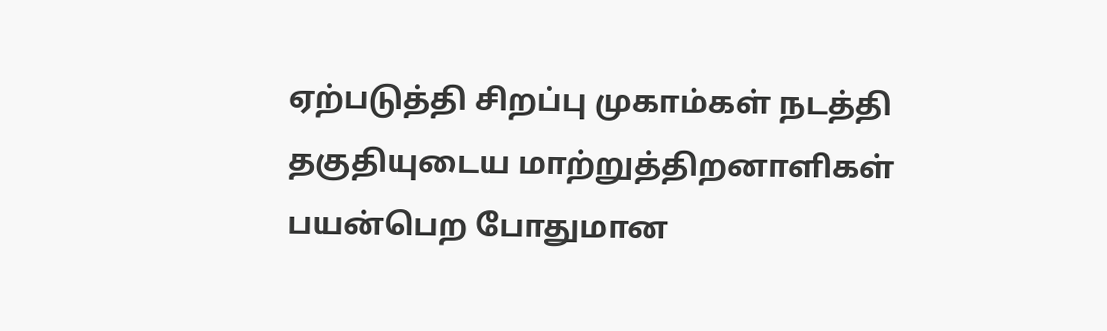ஏற்படுத்தி சிறப்பு முகாம்கள் நடத்தி தகுதியுடைய மாற்றுத்திறனாளிகள் பயன்பெற போதுமான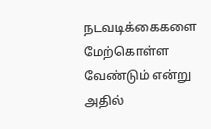நடவடிக்கைகளை மேற்கொள்ள வேண்டும் என்று அதில்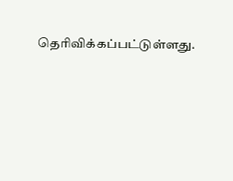தெரிவிக்கப்பட்டுள்ளது.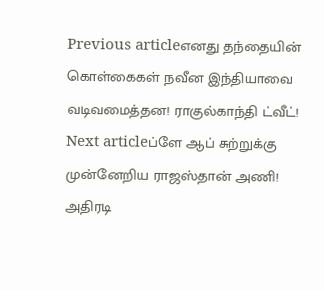Previous articleஎனது தந்தையின் கொள்கைகள் நவீன இந்தியாவை வடிவமைத்தன! ராகுல்காந்தி ட்வீட்!
Next articleப்ளே ஆப் சுற்றுக்கு முன்னேறிய ராஜஸ்தான் அணி! அதிரடி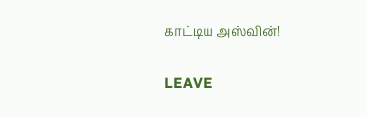காட்டிய அஸ்வின்!

LEAVE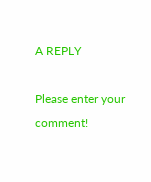A REPLY

Please enter your comment!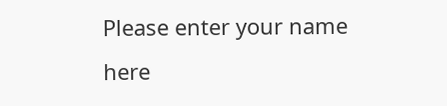Please enter your name here